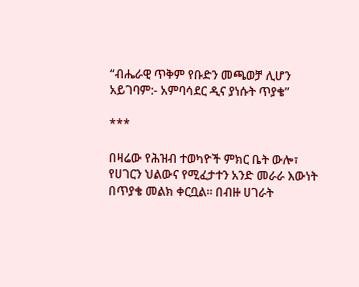“ብሔራዊ ጥቅም የቡድን መጫወቻ ሊሆን አይገባም:- አምባሳደር ዲና ያነሱት ጥያቄ”

***

በዛሬው የሕዝብ ተወካዮች ምክር ቤት ውሎ፣ የሀገርን ህልውና የሚፈታተን አንድ መራራ እውነት በጥያቄ መልክ ቀርቧል። በብዙ ሀገራት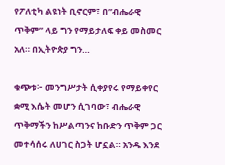የፖለቲካ ልዩነት ቢኖርም፣ በ”ብሔራዊ ጥቅም” ላይ ግን የማይታለፍ ቀይ መስመር አለ። በኢትዮጵያ ግን…

ቁጭቱ፦ መንግሥታት ሲቀያየሩ የማይቀየር ቋሚ እሴት መሆን ሲገባው፣ ብሔራዊ ጥቅማችን ከሥልጣንና ከቡድን ጥቅም ጋር መተሳሰሩ ለሀገር ስጋት ሆኗል። አንዱ እንደ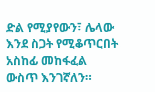ድል የሚያየውን፣ ሌላው እንደ ስጋት የሚቆጥርበት አስከፊ መከፋፈል ውስጥ እንገኛለን።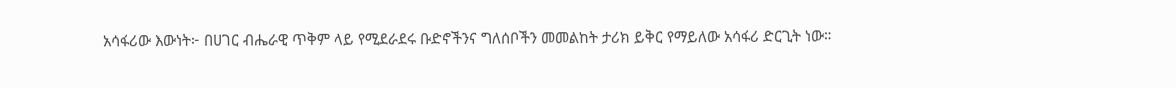አሳፋሪው እውነት፦ በሀገር ብሔራዊ ጥቅም ላይ የሚደራደሩ ቡድኖችንና ግለሰቦችን መመልከት ታሪክ ይቅር የማይለው አሳፋሪ ድርጊት ነው።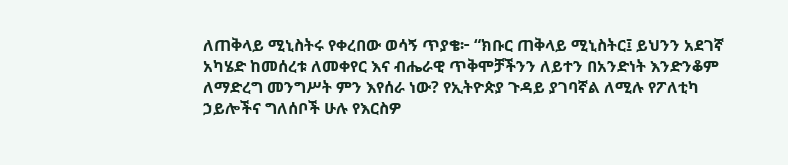ለጠቅላይ ሚኒስትሩ የቀረበው ወሳኝ ጥያቄ፦ “ክቡር ጠቅላይ ሚኒስትር፤ ይህንን አደገኛ አካሄድ ከመሰረቱ ለመቀየር እና ብሔራዊ ጥቅሞቻችንን ለይተን በአንድነት እንድንቆም ለማድረግ መንግሥት ምን እየሰራ ነው? የኢትዮጵያ ጉዳይ ያገባኛል ለሚሉ የፖለቲካ ኃይሎችና ግለሰቦች ሁሉ የእርስዎ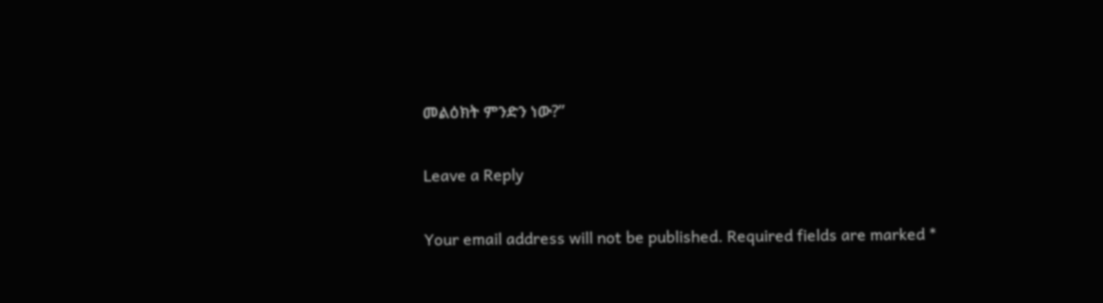መልዕክት ምንድን ነው?”

Leave a Reply

Your email address will not be published. Required fields are marked *